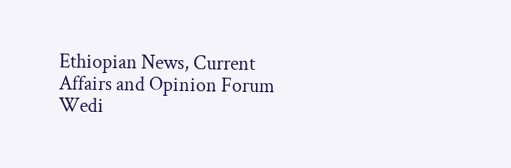Ethiopian News, Current Affairs and Opinion Forum
Wedi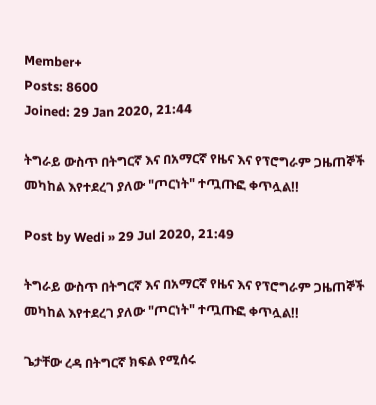Member+
Posts: 8600
Joined: 29 Jan 2020, 21:44

ትግራይ ውስጥ በትግርኛ እና በአማርኛ የዜና እና የፕሮግራም ጋዜጠኞች መካከል እየተደረገ ያለው "ጦርነት" ተጧጡፎ ቀጥሏል!!

Post by Wedi » 29 Jul 2020, 21:49

ትግራይ ውስጥ በትግርኛ እና በአማርኛ የዜና እና የፕሮግራም ጋዜጠኞች መካከል እየተደረገ ያለው "ጦርነት" ተጧጡፎ ቀጥሏል!!

ጌታቸው ረዳ በትግርኛ ክፍል የሚሰሩ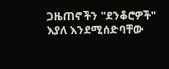ጋዜጠኖችን "ደንቆሮዎች" እያለ እንደሚሰድባቸው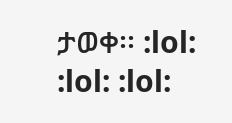ታወቀ፡፡ :lol: :lol: :lol: